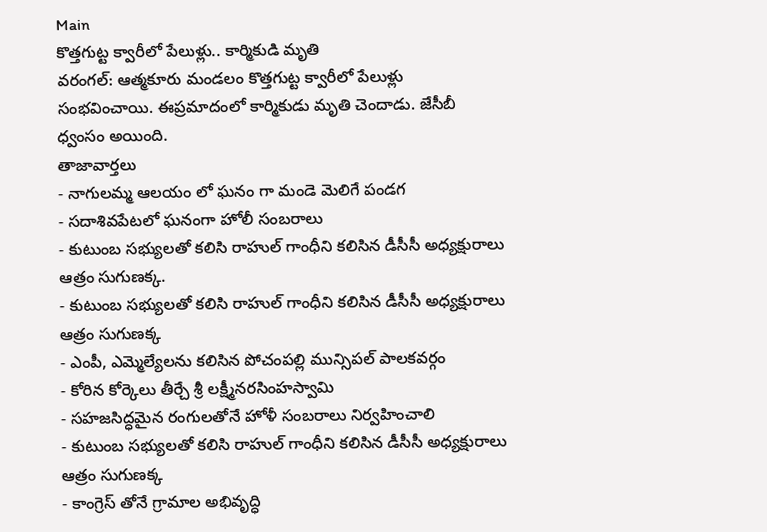Main
కొత్తగుట్ట క్వారీలో పేలుళ్లు.. కార్మికుడి మృతి
వరంగల్: ఆత్మకూరు మండలం కొత్తగుట్ట క్వారీలో పేలుళ్లు సంభవించాయి. ఈప్రమాదంలో కార్మికుడు మృతి చెందాడు. జేసీబీ ధ్వంసం అయింది.
తాజావార్తలు
- నాగులమ్మ ఆలయం లో ఘనం గా మండె మెలిగే పండగ
- సదాశివపేటలో ఘనంగా హోలీ సంబరాలు
- కుటుంబ సభ్యులతో కలిసి రాహుల్ గాంధీని కలిసిన డీసీసీ అధ్యక్షురాలు ఆత్రం సుగుణక్క.
- కుటుంబ సభ్యులతో కలిసి రాహుల్ గాంధీని కలిసిన డీసీసీ అధ్యక్షురాలు ఆత్రం సుగుణక్క
- ఎంపీ, ఎమ్మెల్యేలను కలిసిన పోచంపల్లి మున్సిపల్ పాలకవర్గం
- కోరిన కోర్కెలు తీర్చే శ్రీ లక్ష్మీనరసింహస్వామి
- సహజసిద్ధమైన రంగులతోనే హోళీ సంబరాలు నిర్వహించాలి
- కుటుంబ సభ్యులతో కలిసి రాహుల్ గాంధీని కలిసిన డీసీసీ అధ్యక్షురాలు ఆత్రం సుగుణక్క
- కాంగ్రెస్ తోనే గ్రామాల అభివృద్ధి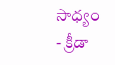సాధ్యం
- క్రీడా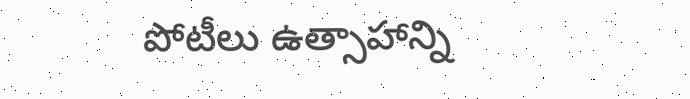పోటీలు ఉత్సాహాన్ని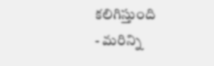కలిగిస్తుంది
- మరిన్ని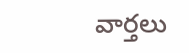వార్తలు